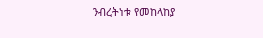ንብረትነቱ የመከላከያ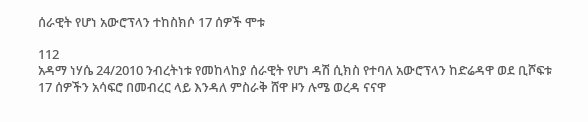ሰራዊት የሆነ አውሮፕላን ተከስክሶ 17 ሰዎች ሞቱ

112
አዳማ ነሃሴ 24/2010 ንብረትነቱ የመከላከያ ሰራዊት የሆነ ዳሽ ሲክስ የተባለ አውሮፕላን ከድሬዳዋ ወደ ቢሾፍቱ 17 ሰዎችን አሳፍሮ በመብረር ላይ እንዳለ ምስራቅ ሸዋ ዞን ሉሜ ወረዳ ናናዋ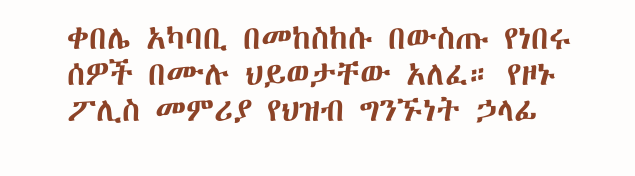ቀበሌ አካባቢ በመከስከሱ በውስጡ የነበሩ ሰዎች በሙሉ ህይወታቸው አለፈ። የዞኑ ፖሊስ መምሪያ የህዝብ ግንኙነት ኃላፊ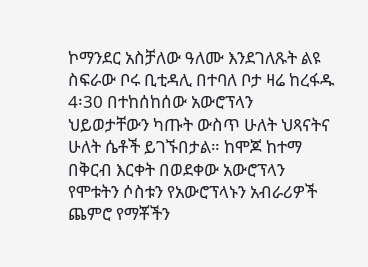ኮማንደር አስቻለው ዓለሙ እንደገለጹት ልዩ ስፍራው ቦሩ ቢቲዳሊ በተባለ ቦታ ዛሬ ከረፋዱ 4፡30 በተከሰከሰው አውሮፕላን ህይወታቸውን ካጡት ውስጥ ሁለት ህጻናትና ሁለት ሴቶች ይገኙበታል። ከሞጆ ከተማ በቅርብ እርቀት በወደቀው አውሮፕላን የሞቱትን ሶስቱን የአውሮፕላኑን አብራሪዎች ጨምሮ የማቾችን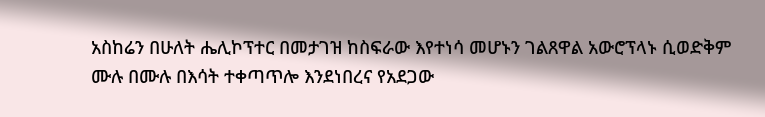አስከሬን በሁለት ሔሊኮፕተር በመታገዝ ከስፍራው እየተነሳ መሆኑን ገልጸዋል አውሮፕላኑ ሲወድቅም ሙሉ በሙሉ በእሳት ተቀጣጥሎ እንደነበረና የአደጋው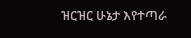ዝርዝር ሁኔታ እየተጣራ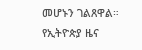መሆኑን ገልጸዋል።
የኢትዮጵያ ዜና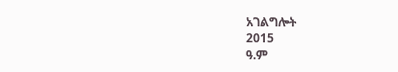አገልግሎት
2015
ዓ.ም